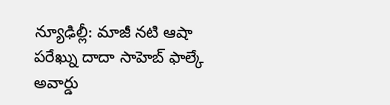న్యూఢిల్లీ: మాజీ నటి ఆషా పరేఖ్ను దాదా సాహెబ్ ఫాల్కే అవార్డు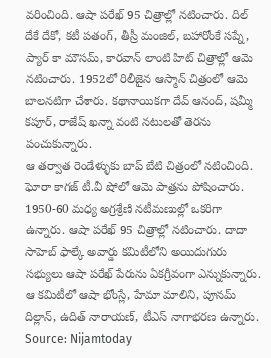వరించింది. ఆషా పరేఖ్ 95 చిత్రాల్లో నటించారు. దిల్ దేకే దేకో, కటీ పతంగ్, తీస్రీ మంజిల్, బహారోంకే సప్నే, ప్యార్ కా మౌసమ్, కారవాన్ లాంటి హిట్ చిత్రాల్లో ఆమె నటించారు. 1952లో రిలీజైన ఆస్మాన్ చిత్రంలో ఆమె బాలనటిగా చేశారు. కథానాయికగా దేవ్ ఆనంద్, షమ్మీ కపూర్, రాజేష్ ఖన్నా వంటి నటులతో తెరను పంచుకున్నారు.
ఆ తర్వాత రెండేళ్ళుకు బాప్ బేటి చిత్రంలో నటించింది. ఘోరా కాగజ్ టీ.వీ షోలో ఆమె పాత్రను పోషించారు. 1950-60 మధ్య అగ్రశ్రేణి నటీమణుల్లో ఒకరిగా ఉన్నారు. ఆషా పరేఖ్ 95 చిత్రాల్లో నటించారు. దాదా సాహెబ్ ఫాల్కే అవార్డు కమిటీలోని అయిదుగురు సభ్యులు ఆషా పరేఖ్ పేరును ఏకగ్రీవంగా ఎన్నుకున్నారు. ఆ కమిటీలో ఆషా భోంస్లే, హేమా మాలిని, పూనమ్ దిల్లాన్, ఉదిత్ నారాయణ్, టీఎస్ నాగాభరణ ఉన్నారు.
Source: Nijamtoday